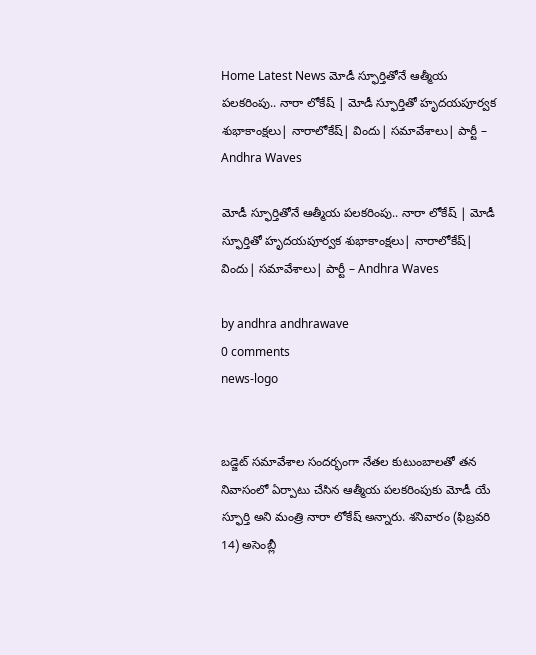Home Latest News మోడీ స్ఫూర్తితోనే ఆత్మీయ పలకరింపు.. నారా లోకేష్ | మోడీ స్ఫూర్తితో హృదయపూర్వక శుభాకాంక్షలు| నారాలోకేష్| విందు| సమావేశాలు| పార్టీ – Andhra Waves

మోడీ స్ఫూర్తితోనే ఆత్మీయ పలకరింపు.. నారా లోకేష్ | మోడీ స్ఫూర్తితో హృదయపూర్వక శుభాకాంక్షలు| నారాలోకేష్| విందు| సమావేశాలు| పార్టీ – Andhra Waves

by andhra andhrawave
0 comments
news-logo


బడ్జెట్ సమావేశాల సందర్భంగా నేతల కుటుంబాలతో తన నివాసంలో ఏర్పాటు చేసిన ఆత్మీయ పలకరింపుకు మోడీ యే స్ఫూర్తి అని మంత్రి నారా లోకేష్ అన్నారు. శనివారం (ఫిబ్రవరి 14) అసెంబ్లీ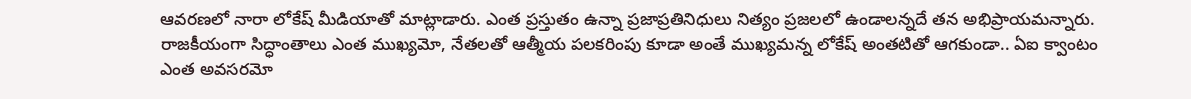ఆవరణలో నారా లోకేష్ మీడియాతో మాట్లాడారు. ఎంత ప్రస్తుతం ఉన్నా ప్రజాప్రతినిధులు నిత్యం ప్రజలలో ఉండాలన్నదే తన అభిప్రాయమన్నారు. రాజకీయంగా సిద్ధాంతాలు ఎంత ముఖ్యమో, నేతలతో ఆత్మీయ పలకరింపు కూడా అంతే ముఖ్యమన్న లోకేష్ అంతటితో ఆగకుండా.. ఏఐ క్వాంటం ఎంత అవసరమో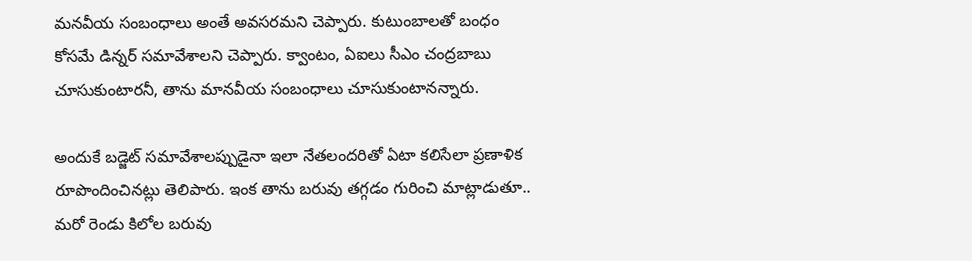మనవీయ సంబంధాలు అంతే అవసరమని చెప్పారు. కుటుంబాలతో బంధం కోసమే డిన్నర్ సమావేశాలని చెప్పారు. క్వాంటం, ఏఐలు సీఎం చంద్రబాబు చూసుకుంటారనీ, తాను మానవీయ సంబంధాలు చూసుకుంటానన్నారు.

అందుకే బడ్జెట్ సమావేశాలప్పుడైనా ఇలా నేతలందరితో ఏటా కలిసేలా ప్రణాళిక రూపొందించినట్లు తెలిపారు. ఇంక తాను బరువు తగ్గడం గురించి మాట్లాడుతూ.. మరో రెండు కిలోల బరువు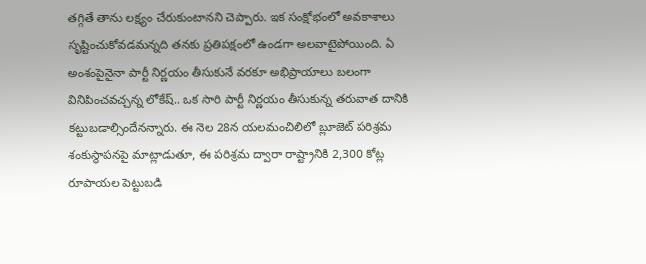తగ్గితే తాను లక్ష్యం చేరుకుంటానని చెప్పారు. ఇక సంక్షోభంలో అవకాశాలు సృష్టించుకోవడమన్నది తనకు ప్రతిపక్షంలో ఉండగా అలవాటైపోయింది. ఏ అంశంపైనైనా పార్టీ నిర్ణయం తీసుకునే వరకూ అభిప్రాయాలు బలంగా వినిపించవచ్చన్న లోకేష్.. ఒక సారి పార్టీ నిర్ణయం తీసుకున్న తరువాత దానికి కట్టుబడాల్సిందేనన్నారు. ఈ నెల 28న యలమంచిలిలో బ్లూజెట్ పరిశ్రమ శంకుస్థాపనపై మాట్లాడుతూ, ఈ పరిశ్రమ ద్వారా రాష్ట్రానికి 2,300 కోట్ల రూపాయల పెట్టుబడి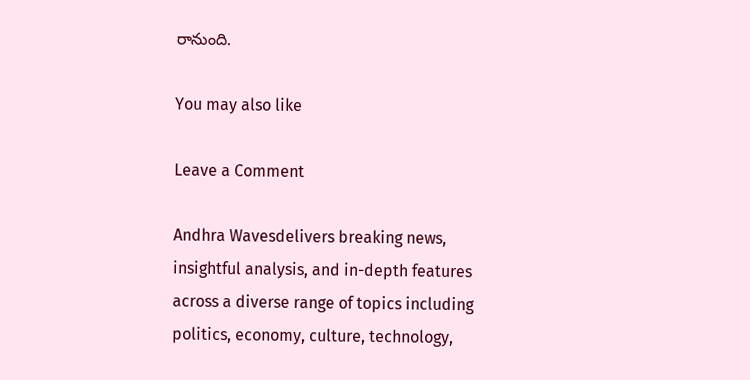రానుంది.

You may also like

Leave a Comment

Andhra Wavesdelivers breaking news, insightful analysis, and in-depth features across a diverse range of topics including politics, economy, culture, technology,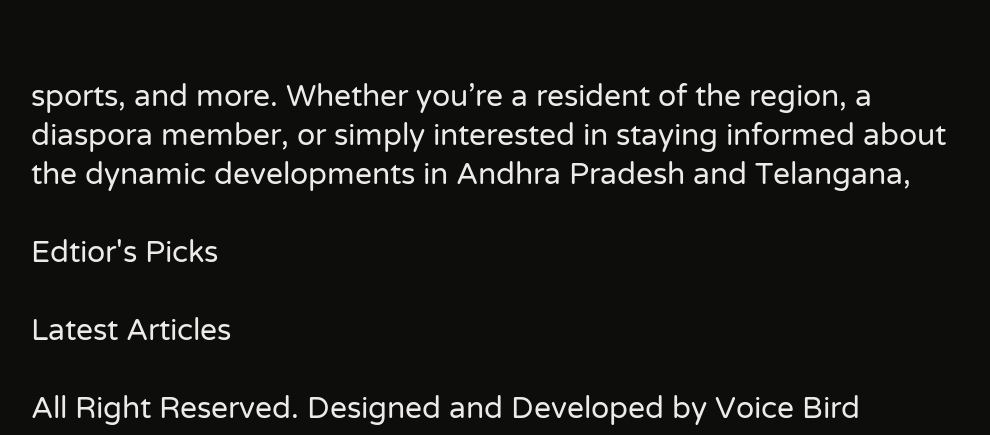sports, and more. Whether you’re a resident of the region, a diaspora member, or simply interested in staying informed about the dynamic developments in Andhra Pradesh and Telangana,

Edtior's Picks

Latest Articles

All Right Reserved. Designed and Developed by Voice Bird